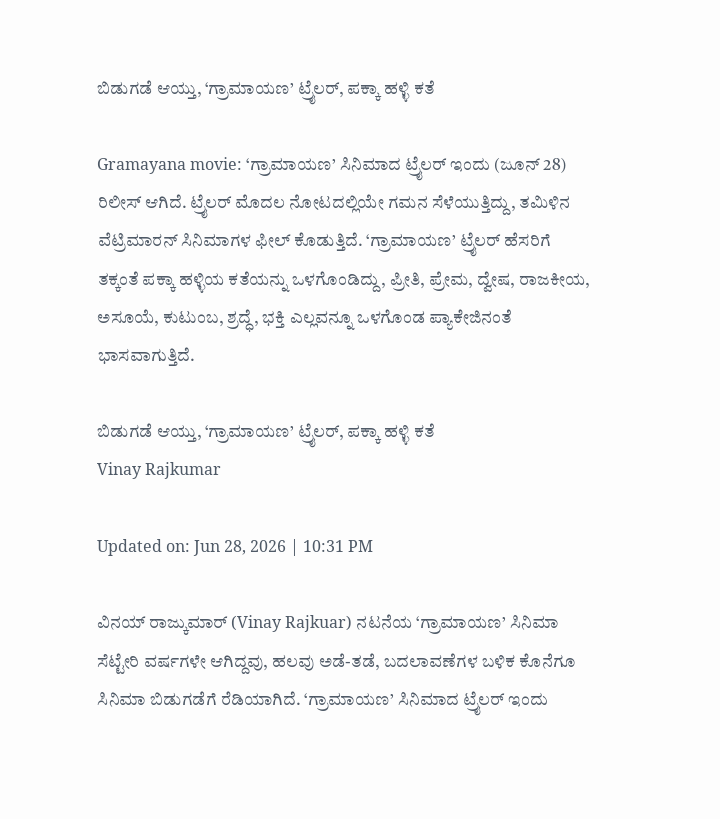ಬಿಡುಗಡೆ ಆಯ್ತು, ‘ಗ್ರಾಮಾಯಣ’ ಟ್ರೈಲರ್, ಪಕ್ಕಾ ಹಳ್ಳಿ ಕತೆ

Gramayana movie: ‘ಗ್ರಾಮಾಯಣ’ ಸಿನಿಮಾದ ಟ್ರೈಲರ್ ಇಂದು (ಜೂನ್ 28) ರಿಲೀಸ್ ಆಗಿದೆ. ಟ್ರೈಲರ್ ಮೊದಲ ನೋಟದಲ್ಲಿಯೇ ಗಮನ ಸೆಳೆಯುತ್ತಿದ್ದು, ತಮಿಳಿನ ವೆಟ್ರಿಮಾರನ್ ಸಿನಿಮಾಗಳ ಫೀಲ್ ಕೊಡುತ್ತಿದೆ. ‘ಗ್ರಾಮಾಯಣ’ ಟ್ರೈಲರ್ ಹೆಸರಿಗೆ ತಕ್ಕಂತೆ ಪಕ್ಕಾ ಹಳ್ಳಿಯ ಕತೆಯನ್ನು ಒಳಗೊಂಡಿದ್ದು, ಪ್ರೀತಿ, ಪ್ರೇಮ, ದ್ವೇಷ, ರಾಜಕೀಯ, ಅಸೂಯೆ, ಕುಟುಂಬ, ಶ್ರದ್ಧೆ, ಭಕ್ತಿ ಎಲ್ಲವನ್ನೂ ಒಳಗೊಂಡ ಪ್ಯಾಕೇಜಿನಂತೆ ಭಾಸವಾಗುತ್ತಿದೆ.

ಬಿಡುಗಡೆ ಆಯ್ತು, ‘ಗ್ರಾಮಾಯಣ’ ಟ್ರೈಲರ್, ಪಕ್ಕಾ ಹಳ್ಳಿ ಕತೆ
Vinay Rajkumar

Updated on: Jun 28, 2026 | 10:31 PM

ವಿನಯ್ ರಾಜ್ಕುಮಾರ್ (Vinay Rajkuar) ನಟನೆಯ ‘ಗ್ರಾಮಾಯಣ’ ಸಿನಿಮಾ ಸೆಟ್ಟೇರಿ ವರ್ಷಗಳೇ ಆಗಿದ್ದವು, ಹಲವು ಅಡೆ-ತಡೆ, ಬದಲಾವಣೆಗಳ ಬಳಿಕ ಕೊನೆಗೂ ಸಿನಿಮಾ ಬಿಡುಗಡೆಗೆ ರೆಡಿಯಾಗಿದೆ. ‘ಗ್ರಾಮಾಯಣ’ ಸಿನಿಮಾದ ಟ್ರೈಲರ್ ಇಂದು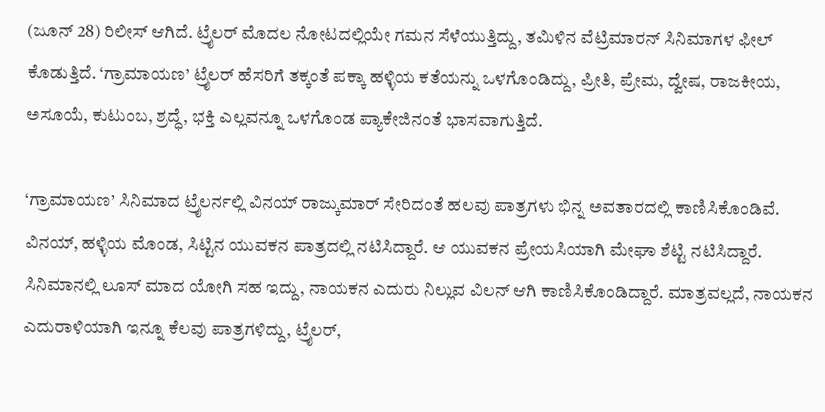(ಜೂನ್ 28) ರಿಲೀಸ್ ಆಗಿದೆ. ಟ್ರೈಲರ್ ಮೊದಲ ನೋಟದಲ್ಲಿಯೇ ಗಮನ ಸೆಳೆಯುತ್ತಿದ್ದು, ತಮಿಳಿನ ವೆಟ್ರಿಮಾರನ್ ಸಿನಿಮಾಗಳ ಫೀಲ್ ಕೊಡುತ್ತಿದೆ. ‘ಗ್ರಾಮಾಯಣ’ ಟ್ರೈಲರ್ ಹೆಸರಿಗೆ ತಕ್ಕಂತೆ ಪಕ್ಕಾ ಹಳ್ಳಿಯ ಕತೆಯನ್ನು ಒಳಗೊಂಡಿದ್ದು, ಪ್ರೀತಿ, ಪ್ರೇಮ, ದ್ವೇಷ, ರಾಜಕೀಯ, ಅಸೂಯೆ, ಕುಟುಂಬ, ಶ್ರದ್ಧೆ, ಭಕ್ತಿ ಎಲ್ಲವನ್ನೂ ಒಳಗೊಂಡ ಪ್ಯಾಕೇಜಿನಂತೆ ಭಾಸವಾಗುತ್ತಿದೆ.

‘ಗ್ರಾಮಾಯಣ’ ಸಿನಿಮಾದ ಟ್ರೈಲರ್ನಲ್ಲಿ ವಿನಯ್ ರಾಜ್ಕುಮಾರ್ ಸೇರಿದಂತೆ ಹಲವು ಪಾತ್ರಗಳು ಭಿನ್ನ ಅವತಾರದಲ್ಲಿ ಕಾಣಿಸಿಕೊಂಡಿವೆ. ವಿನಯ್, ಹಳ್ಳಿಯ ಮೊಂಡ, ಸಿಟ್ಟಿನ ಯುವಕನ ಪಾತ್ರದಲ್ಲಿ ನಟಿಸಿದ್ದಾರೆ. ಆ ಯುವಕನ ಪ್ರೇಯಸಿಯಾಗಿ ಮೇಘಾ ಶೆಟ್ಟಿ ನಟಿಸಿದ್ದಾರೆ. ಸಿನಿಮಾನಲ್ಲಿ ಲೂಸ್ ಮಾದ ಯೋಗಿ ಸಹ ಇದ್ದು, ನಾಯಕನ ಎದುರು ನಿಲ್ಲುವ ವಿಲನ್ ಆಗಿ ಕಾಣಿಸಿಕೊಂಡಿದ್ದಾರೆ. ಮಾತ್ರವಲ್ಲದೆ, ನಾಯಕನ ಎದುರಾಳಿಯಾಗಿ ಇನ್ನೂ ಕೆಲವು ಪಾತ್ರಗಳಿದ್ದು, ಟ್ರೈಲರ್,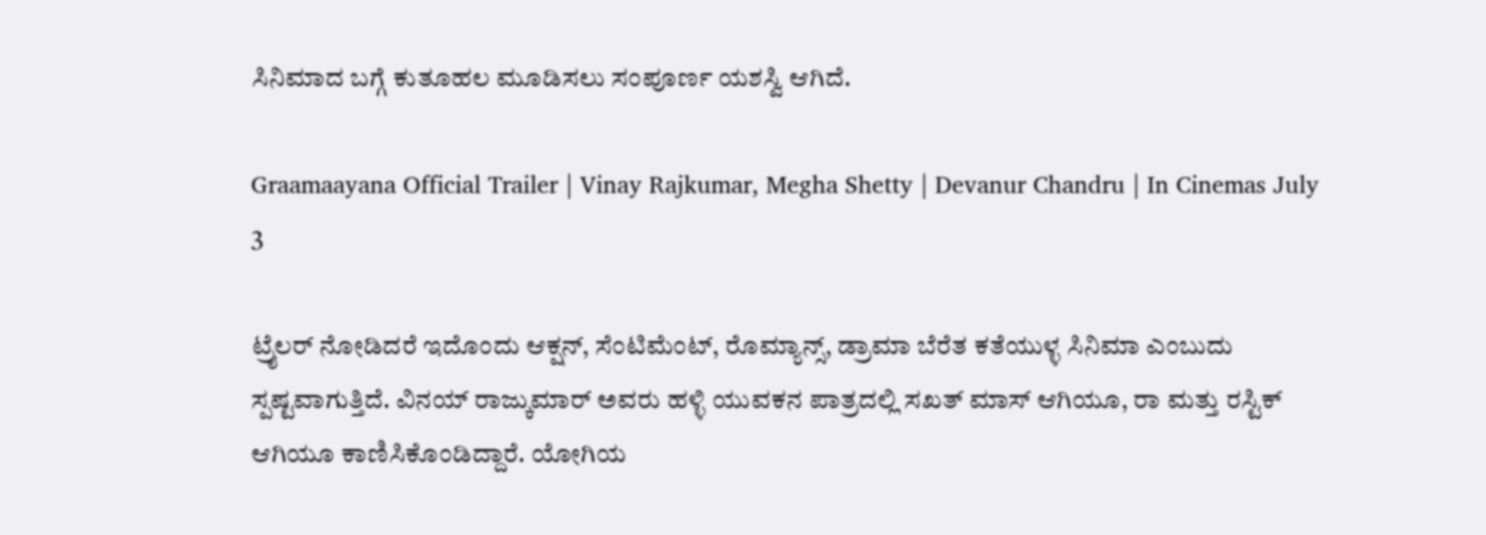ಸಿನಿಮಾದ ಬಗ್ಗೆ ಕುತೂಹಲ ಮೂಡಿಸಲು ಸಂಪೂರ್ಣ ಯಶಸ್ವಿ ಆಗಿದೆ.

Graamaayana Official Trailer | Vinay Rajkumar, Megha Shetty | Devanur Chandru | In Cinemas July 3

ಟ್ರೈಲರ್ ನೋಡಿದರೆ ಇದೊಂದು ಆಕ್ಷನ್, ಸೆಂಟಿಮೆಂಟ್, ರೊಮ್ಯಾನ್ಸ್, ಡ್ರಾಮಾ ಬೆರೆತ ಕತೆಯುಳ್ಳ ಸಿನಿಮಾ ಎಂಬುದು ಸ್ಪಷ್ಟವಾಗುತ್ತಿದೆ. ವಿನಯ್ ರಾಜ್ಕುಮಾರ್ ಅವರು ಹಳ್ಳಿ ಯುವಕನ ಪಾತ್ರದಲ್ಲಿ ಸಖತ್ ಮಾಸ್ ಆಗಿಯೂ, ರಾ ಮತ್ತು ರಸ್ಟಿಕ್ ಆಗಿಯೂ ಕಾಣಿಸಿಕೊಂಡಿದ್ದಾರೆ. ಯೋಗಿಯ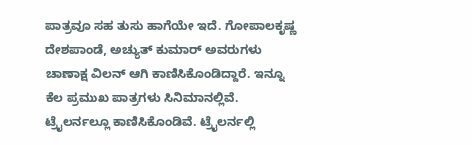ಪಾತ್ರವೂ ಸಹ ತುಸು ಹಾಗೆಯೇ ಇದೆ. ಗೋಪಾಲಕೃಷ್ಣ ದೇಶಪಾಂಡೆ, ಅಚ್ಯುತ್ ಕುಮಾರ್ ಅವರುಗಳು ಚಾಣಾಕ್ಷ ವಿಲನ್ ಆಗಿ ಕಾಣಿಸಿಕೊಂಡಿದ್ದಾರೆ. ಇನ್ನೂ ಕೆಲ ಪ್ರಮುಖ ಪಾತ್ರಗಳು ಸಿನಿಮಾನಲ್ಲಿವೆ. ಟ್ರೈಲರ್ನಲ್ಲೂ ಕಾಣಿಸಿಕೊಂಡಿವೆ. ಟ್ರೈಲರ್ನಲ್ಲಿ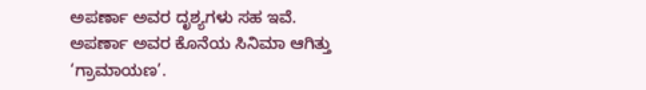ಅಪರ್ಣಾ ಅವರ ದೃಶ್ಯಗಳು ಸಹ ಇವೆ. ಅಪರ್ಣಾ ಅವರ ಕೊನೆಯ ಸಿನಿಮಾ ಆಗಿತ್ತು ‘ಗ್ರಾಮಾಯಣ’.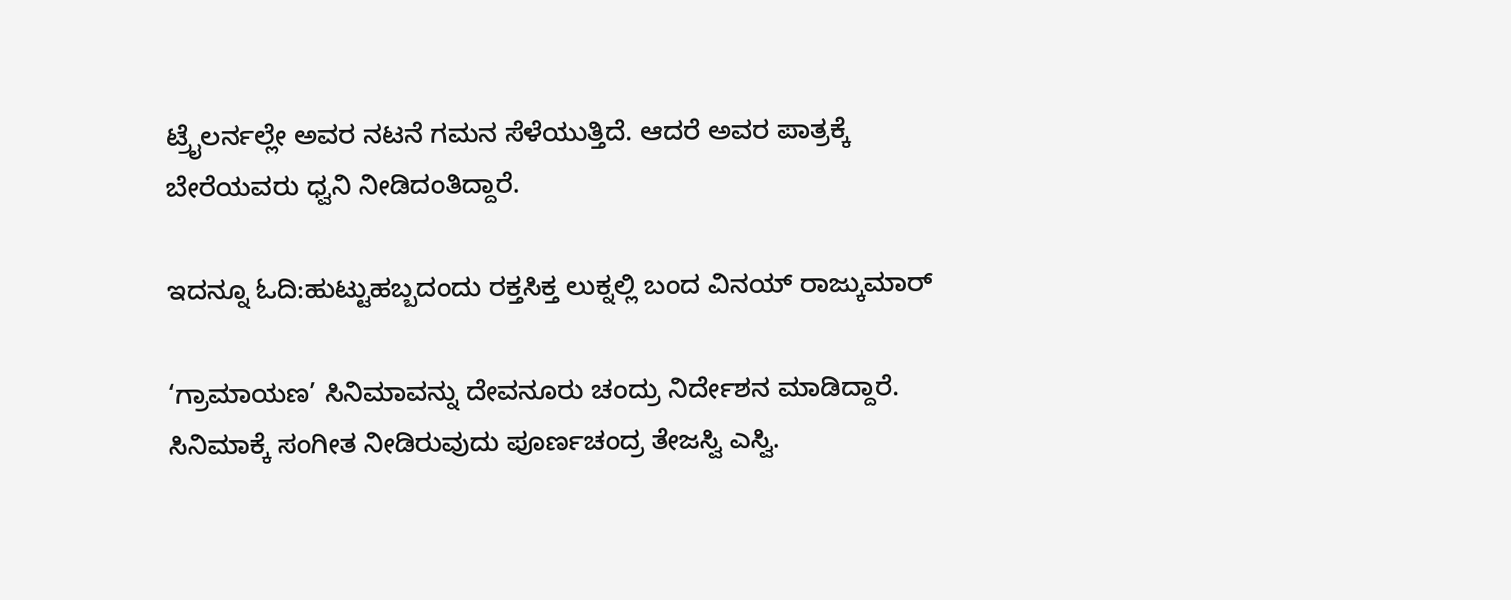ಟ್ರೈಲರ್ನಲ್ಲೇ ಅವರ ನಟನೆ ಗಮನ ಸೆಳೆಯುತ್ತಿದೆ. ಆದರೆ ಅವರ ಪಾತ್ರಕ್ಕೆ ಬೇರೆಯವರು ಧ್ವನಿ ನೀಡಿದಂತಿದ್ದಾರೆ.

ಇದನ್ನೂ ಓದಿ:ಹುಟ್ಟುಹಬ್ಬದಂದು ರಕ್ತಸಿಕ್ತ ಲುಕ್ನಲ್ಲಿ ಬಂದ ವಿನಯ್ ರಾಜ್ಕುಮಾರ್

‘ಗ್ರಾಮಾಯಣ’ ಸಿನಿಮಾವನ್ನು ದೇವನೂರು ಚಂದ್ರು ನಿರ್ದೇಶನ ಮಾಡಿದ್ದಾರೆ. ಸಿನಿಮಾಕ್ಕೆ ಸಂಗೀತ ನೀಡಿರುವುದು ಪೂರ್ಣಚಂದ್ರ ತೇಜಸ್ವಿ ಎಸ್ವಿ.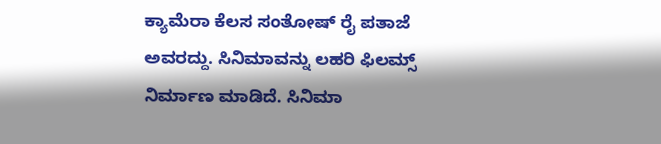ಕ್ಯಾಮೆರಾ ಕೆಲಸ ಸಂತೋಷ್ ರೈ ಪತಾಜೆ ಅವರದ್ದು. ಸಿನಿಮಾವನ್ನು ಲಹರಿ ಫಿಲಮ್ಸ್ ನಿರ್ಮಾಣ ಮಾಡಿದೆ. ಸಿನಿಮಾ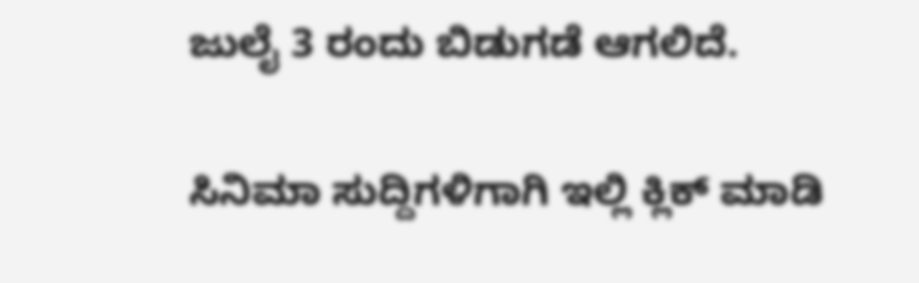ಜುಲೈ 3 ರಂದು ಬಿಡುಗಡೆ ಆಗಲಿದೆ.

ಸಿನಿಮಾ ಸುದ್ದಿಗಳಿಗಾಗಿ ಇಲ್ಲಿ ಕ್ಲಿಕ್ ಮಾಡಿ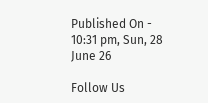Published On - 10:31 pm, Sun, 28 June 26

Follow Us